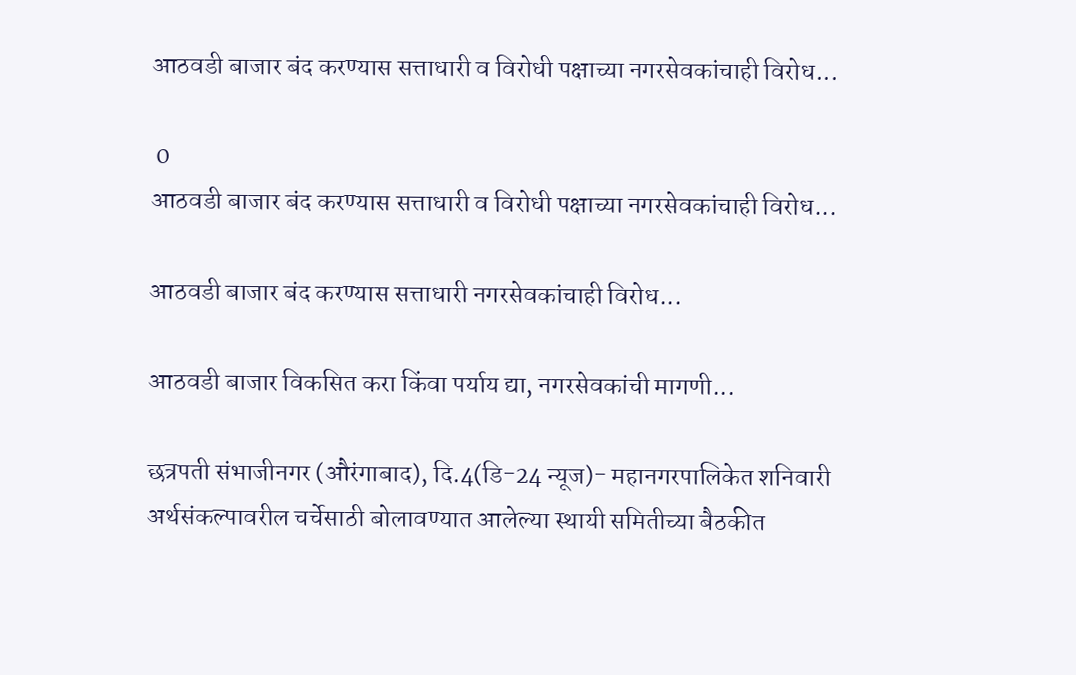आठवडी बाजार बंद करण्यास सत्ताधारी व विरोधी पक्षाच्या नगरसेवकांचाही विरोध...

 0
आठवडी बाजार बंद करण्यास सत्ताधारी व विरोधी पक्षाच्या नगरसेवकांचाही विरोध...

आठवडी बाजार बंद करण्यास सत्ताधारी नगरसेवकांचाही विरोध...

आठवडी बाजार विकसित करा किंवा पर्याय द्या, नगरसेवकांची मागणी...

छत्रपती संभाजीनगर (औरंगाबाद), दि.4(डि-24 न्यूज)- महानगरपालिकेत शनिवारी अर्थसंकल्पावरील चर्चेसाठी बोलावण्यात आलेल्या स्थायी समितीच्या बैठकीत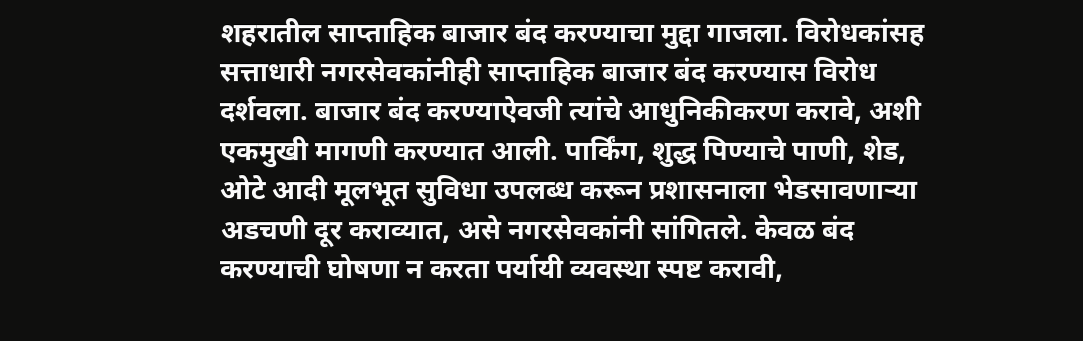शहरातील साप्ताहिक बाजार बंद करण्याचा मुद्दा गाजला. विरोधकांसह सत्ताधारी नगरसेवकांनीही साप्ताहिक बाजार बंद करण्यास विरोध दर्शवला. बाजार बंद करण्याऐवजी त्यांचे आधुनिकीकरण करावे, अशी एकमुखी मागणी करण्यात आली. पार्किंग, शुद्ध पिण्याचे पाणी, शेड, ओटे आदी मूलभूत सुविधा उपलब्ध करून प्रशासनाला भेडसावणाऱ्या अडचणी दूर कराव्यात, असे नगरसेवकांनी सांगितले. केवळ बंद करण्याची घोषणा न करता पर्यायी व्यवस्था स्पष्ट करावी,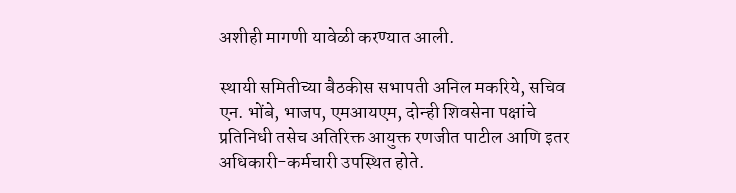अशीही मागणी यावेळी करण्यात आली.

स्थायी समितीच्या बैठकीस सभापती अनिल मकरिये, सचिव एन. भोंबे, भाजप, एमआयएम, दोन्ही शिवसेना पक्षांचे प्रतिनिधी तसेच अतिरिक्त आयुक्त रणजीत पाटील आणि इतर अधिकारी-कर्मचारी उपस्थित होते.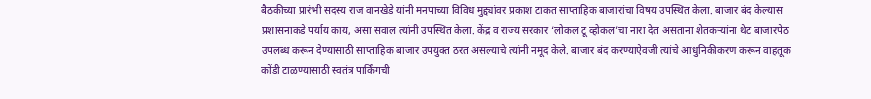बैठकीच्या प्रारंभी सदस्य राज वानखेडे यांनी मनपाच्या विविध मुद्द्यांवर प्रकाश टाकत साप्ताहिक बाजारांचा विषय उपस्थित केला. बाजार बंद केल्यास प्रशासनाकडे पर्याय काय, असा सवाल त्यांनी उपस्थित केला. केंद्र व राज्य सरकार ‘लोकल टू व्होकल’चा नारा देत असताना शेतकऱ्यांना थेट बाजारपेठ उपलब्ध करून देण्यासाठी साप्ताहिक बाजार उपयुक्त ठरत असल्याचे त्यांनी नमूद केले. बाजार बंद करण्याऐवजी त्यांचे आधुनिकीकरण करून वाहतूक कोंडी टाळण्यासाठी स्वतंत्र पार्किंगची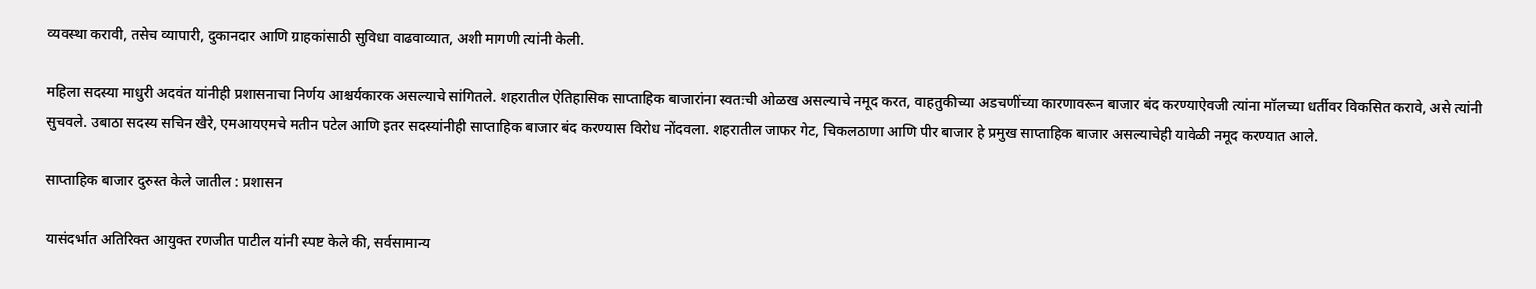व्यवस्था करावी, तसेच व्यापारी, दुकानदार आणि ग्राहकांसाठी सुविधा वाढवाव्यात, अशी मागणी त्यांनी केली.

महिला सदस्या माधुरी अदवंत यांनीही प्रशासनाचा निर्णय आश्चर्यकारक असल्याचे सांगितले. शहरातील ऐतिहासिक साप्ताहिक बाजारांना स्वतःची ओळख असल्याचे नमूद करत, वाहतुकीच्या अडचणींच्या कारणावरून बाजार बंद करण्याऐवजी त्यांना मॉलच्या धर्तीवर विकसित करावे, असे त्यांनी सुचवले. उबाठा सदस्य सचिन खैरे, एमआयएमचे मतीन पटेल आणि इतर सदस्यांनीही साप्ताहिक बाजार बंद करण्यास विरोध नोंदवला. शहरातील जाफर गेट, चिकलठाणा आणि पीर बाजार हे प्रमुख साप्ताहिक बाजार असल्याचेही यावेळी नमूद करण्यात आले.

साप्ताहिक बाजार दुरुस्त केले जातील : प्रशासन

यासंदर्भात अतिरिक्त आयुक्त रणजीत पाटील यांनी स्पष्ट केले की, सर्वसामान्य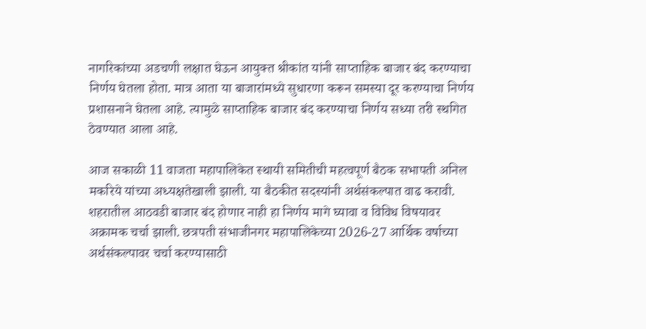नागरिकांच्या अडचणी लक्षात घेऊन आयुक्त श्रीकांत यांनी साप्ताहिक बाजार बंद करण्याचा निर्णय घेतला होता. मात्र आता या बाजारांमध्ये सुधारणा करून समस्या दूर करण्याचा निर्णय प्रशासनाने घेतला आहे. त्यामुळे साप्ताहिक बाजार बंद करण्याचा निर्णय सध्या तरी स्थगित ठेवण्यात आला आहे.

आज सकाळी 11 वाजता महापालिकेत स्थायी समितीची महत्वपूर्ण बैठक सभापती अनिल मकरिये यांच्या अध्यक्षतेखाली झाली. या बैठकीत सदस्यांनी अर्थसंकल्पात वाढ करावी. शहरातील आठवडी बाजार बंद होणार नाही हा निर्णय मागे घ्यावा व विविध विषयावर अक्रामक चर्चा झाली. छत्रपती संभाजीनगर महापालिकेच्या 2026-27 आर्थिक वर्षाच्या अर्थसंकल्पावर चर्चा करण्यासाठी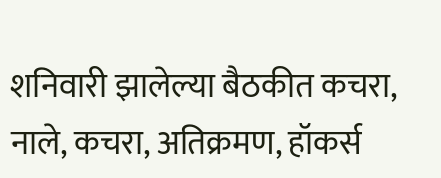शनिवारी झालेल्या बैठकीत कचरा, नाले, कचरा, अतिक्रमण, हॉकर्स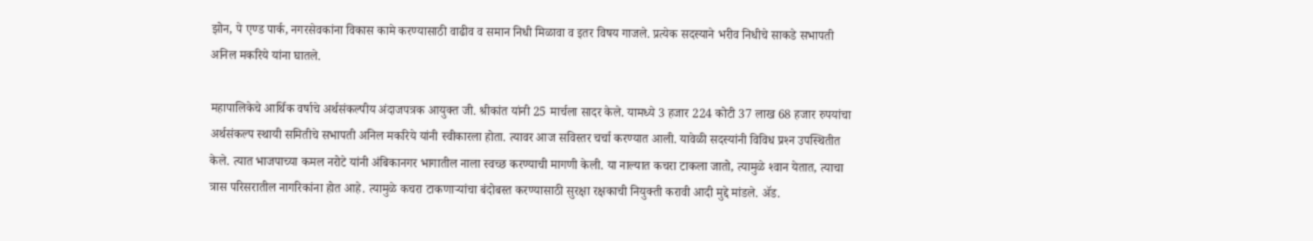झोन, पे एण्ड पार्क, नगरसेवकांना विकास कामे करण्यासाठी वाढीव व समान निधी मिळावा व इतर विषय गाजले. प्रत्येक सदस्याने भरीव निधीचे साकडे सभापती अनिल मकरिये यांना घातले.

महापालिकेचे आर्थिक वर्षाचे अर्थसंकल्पीय अंदाजपत्रक आयुक्त जी. श्रीकांत यांनी 25 मार्चला सादर केले. यामध्ये 3 हजार 224 कोटी 37 लाख 68 हजार रुपयांचा अर्थसंकल्प स्थायी समितीचे सभापती अनिल मकरिये यांनी स्वीकारला होता. त्यावर आज सविस्तर चर्चा करण्यात आली. यावेळी सदस्यांनी विविध प्रश्‍न उपस्थितीत केले. त्यात भाजपाच्या कमल नरोटे यांनी अंबिकानगर भागातील नाला स्वच्छ करण्याची मागणी केली. या नाल्यात कचरा टाकला जातो, त्यामुळे श्‍वान येतात, त्याचा त्रास परिसरातील नागरिकांना होत आहे. त्यामुळे कचरा टाकणाऱ्यांचा बंदोबस्त करण्यासाठी सुरक्षा रक्षकाची नियुक्ती करावी आदी मुद्दे मांडले. ॲड.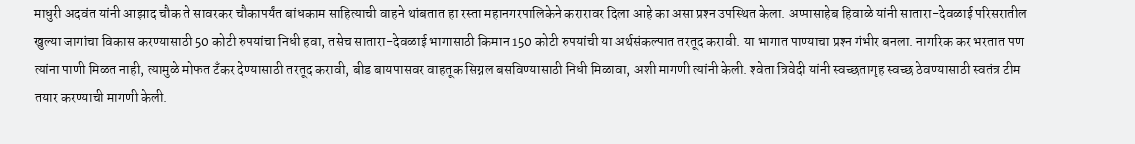माधुरी अदवंत यांनी आझाद चौक ते सावरकर चौकापर्यंत बांधकाम साहित्याची वाहने थांबतात हा रस्ता महानगरपालिकेने करारावर दिला आहे का असा प्रश्‍न उपस्थित केला. अप्पासाहेब हिवाळे यांनी सातारा-देवळाई परिसरातील खुल्या जागांचा विकास करण्यासाठी 50 कोटी रुपयांचा निधी हवा, तसेच सातारा-देवळाई भागासाठी किमान 150 कोटी रुपयांची या अर्थसंकल्पात तरतूद करावी. या भागात पाण्याचा प्रश्‍न गंभीर बनला. नागरिक कर भरतात पण त्यांना पाणी मिळत नाही, त्यामुळे मोफत टॅंकर देण्यासाठी तरतूद करावी, बीड बायपासवर वाहतूक सिग्नल बसविण्यासाठी निधी मिळावा, अशी मागणी त्यांनी केली. श्‍वेता त्रिवेदी यांनी स्वच्छतागृह स्वच्छ ठेवण्यासाठी स्वतंत्र टीम तयार करण्याची मागणी केली.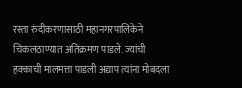रस्ता रुंदीकरणासाठी महानगरपालिकेने चिकलठाण्यात अतिक्रमण पाडले. ज्यांची हक्काची मालमत्ता पाडली अद्याप त्यांना मोबदला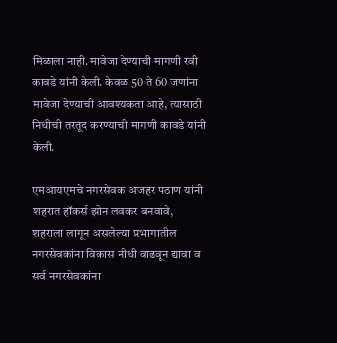मिळाला नाही. मावेजा देण्याची मागणी रवी कावडे यांनी केली. केवळ 50 ते 60 जणांना मावेजा देण्याची आवश्‍यकता आहे, त्यासाठी निधीची तरतूद करण्याची मागणी कावडे यांनी केली.

एमआयएमचे नगरसेवक अजहर पठाण यांनी शहरात हॉकर्स झोन लवकर बनवावे, शहराला लागून असलेल्या प्रभागातील नगरसेवकांना विकास नीधी वाढवून द्यावा व सर्व नगरसेवकांना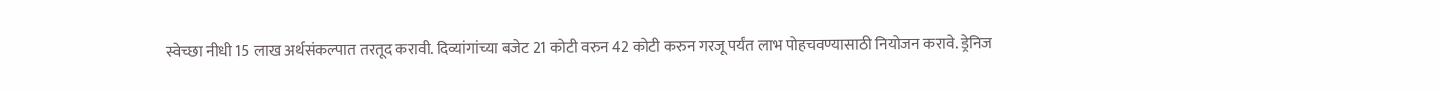स्वेच्छा नीधी 15 लाख अर्थसंकल्पात तरतूद करावी. दिव्यांगांच्या बजेट 21 कोटी वरुन 42 कोटी करुन गरजू पर्यंत लाभ पोहचवण्यासाठी नियोजन करावे. ड्रेनिज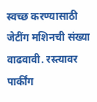स्वच्छ करण्यासाठी जेटींग मशिनची संख्या वाढवावी. रस्त्यावर पार्कींग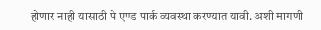होणार नाही यासाठी पे एण्ड पार्क व्यवस्था करण्यात यावी. अशी मागणी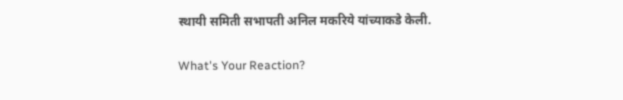स्थायी समिती सभापती अनिल मकरिये यांच्याकडे केली.

What's Your Reaction?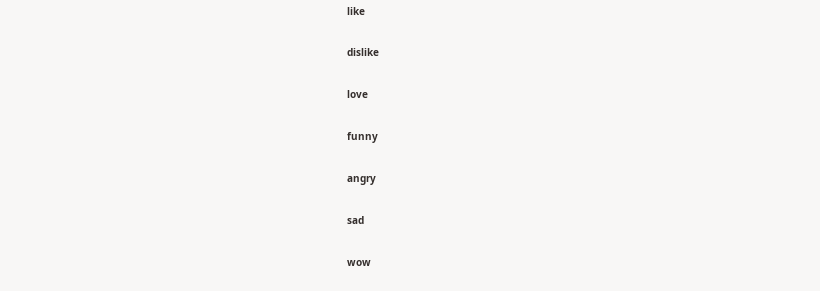like

dislike

love

funny

angry

sad

wow